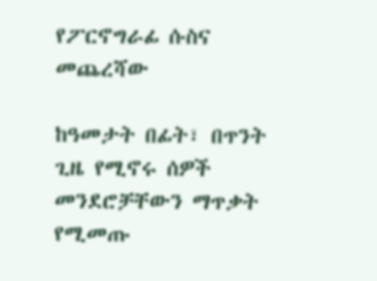የፖርኖግራፊ ሱስና መጨረሻው

ከዓመታት በፊት፣ በጥንት ጊዜ የሚኖሩ ሰዎች መንደሮቻቸውን ማጥቃት የሚመጡ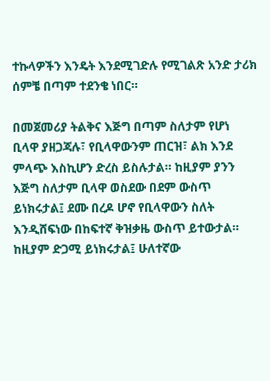ተኩላዎችን እንዴት እንደሚገድሉ የሚገልጽ አንድ ታሪክ ሰምቼ በጣም ተደንቄ ነበር።

በመጀመሪያ ትልቅና እጅግ በጣም ስለታም የሆነ ቢላዋ ያዘጋጃሉ፣ የቢላዋውንም ጠርዝ፣ ልክ እንደ ምላጭ እስኪሆን ድረስ ይስሉታል። ከዚያም ያንን እጅግ ስለታም ቢላዋ ወስደው በደም ውስጥ ይነክሩታል፤ ደሙ በረዶ ሆኖ የቢላዋውን ስለት እንዲሸፍነው በከፍተኛ ቅዝቃዜ ውስጥ ይተውታል። ከዚያም ድጋሚ ይነክሩታል፤ ሁለተኛው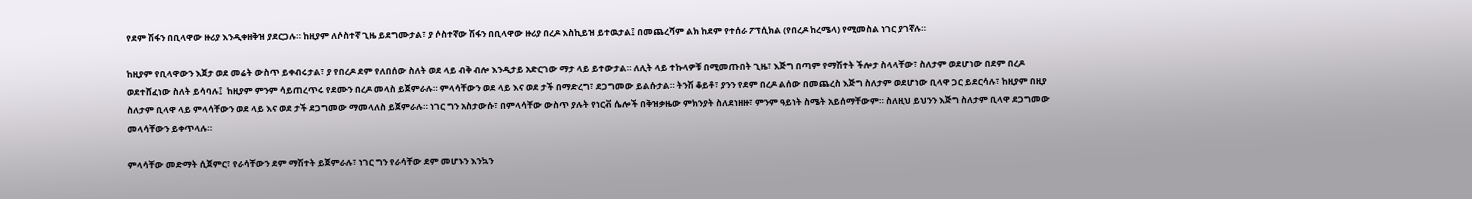የደም ሽፋን በቢላዋው ዙሪያ እንዲቀዘቅዝ ያደርጋሉ። ከዚያም ለሶስተኛ ጊዜ ይደግሙታል፣ ያ ሶስተኛው ሽፋን በቢላዋው ዙሪያ በረዶ እስኪይዝ ይተዉታል፤ በመጨረሻም ልክ ከደም የተሰራ ፖፕሲክል (የበረዶ ከረሜላ) የሚመስል ነገር ያገኛሉ።

ከዚያም የቢላዋውን እጀታ ወደ መሬት ውስጥ ይቀብሩታል፣ ያ የበረዶ ደም የለበሰው ስለት ወደ ላይ ብቅ ብሎ እንዲታይ አድርገው ማታ ላይ ይተውታል። ለሊት ላይ ተኩላዎቹ በሚመጡበት ጊዜ፣ እጅግ በጣም የማሽተት ችሎታ ስላላቸው፣ ስለታም ወደሆነው በደም በረዶ ወደተሸፈነው ስለት ይሳባሉ፤  ከዚያም ምንም ሳይጠረጥሩ የደሙን በረዶ መላስ ይጀምራሉ። ምላሳቸውን ወደ ላይ እና ወደ ታች በማድረግ፣ ደጋግመው ይልሱታል። ትንሽ ቆይቶ፣ ያንን የደም በረዶ ልሰው በመጨረስ እጅግ ስለታም ወደሆነው ቢላዋ ጋር ይደርሳሉ፣ ከዚያም በዚያ ስለታም ቢላዋ ላይ ምላሳቸውን ወደ ላይ እና ወደ ታች ደጋግመው ማመላለስ ይጀምራሉ። ነገር ግን አስታውሱ፣ በምላሳቸው ውስጥ ያሉት የነርቭ ሴሎች በቅዝቃዜው ምክንያት ስለደነዘዙ፣ ምንም ዓይነት ስሜት አይሰማቸውም። ስለዚህ ይህንን እጅግ ስለታም ቢላዋ ደጋግመው መላሳቸውን ይቀጥላሉ።

ምላሳቸው መድማት ሲጀምር፣ የራሳቸውን ደም ማሽተት ይጀምራሉ፣ ነገር ግን የራሳቸው ደም መሆኑን እንኳን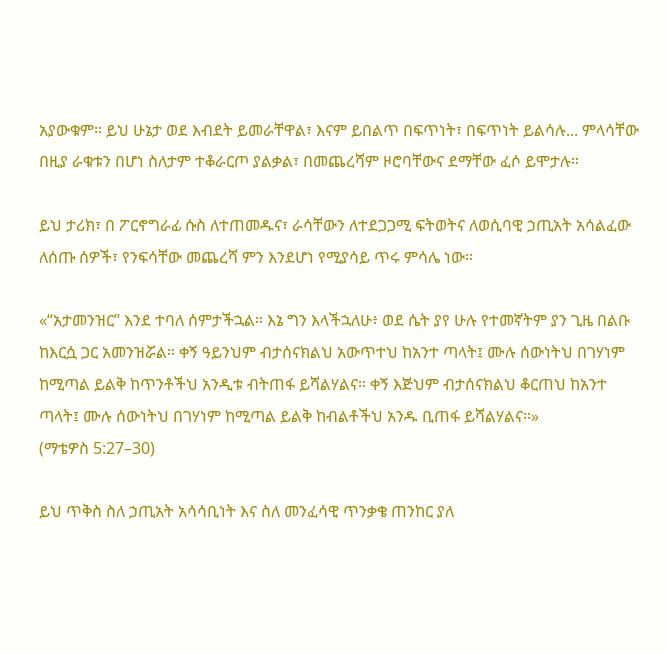አያውቁም። ይህ ሁኔታ ወደ እብደት ይመራቸዋል፣ እናም ይበልጥ በፍጥነት፣ በፍጥነት ይልሳሉ... ምላሳቸው በዚያ ራቁቱን በሆነ ስለታም ተቆራርጦ ያልቃል፣ በመጨረሻም ዞሮባቸውና ደማቸው ፈሶ ይሞታሉ።

ይህ ታሪክ፣ በ ፖርኖግራፊ ሱስ ለተጠመዱና፣ ራሳቸውን ለተደጋጋሚ ፍትወትና ለወሲባዊ ኃጢአት አሳልፈው ለሰጡ ሰዎች፣ የንፍሳቸው መጨረሻ ምን እንደሆነ የሚያሳይ ጥሩ ምሳሌ ነው።

«“አታመንዝር” እንደ ተባለ ሰምታችኋል። እኔ ግን እላችኋለሁ፥ ወደ ሴት ያየ ሁሉ የተመኛትም ያን ጊዜ በልቡ ከእርሷ ጋር አመንዝሯል። ቀኝ ዓይንህም ብታሰናክልህ አውጥተህ ከአንተ ጣላት፤ ሙሉ ሰውነትህ በገሃነም ከሚጣል ይልቅ ከጥንቶችህ አንዲቱ ብትጠፋ ይሻልሃልና። ቀኝ እጅህም ብታሰናክልህ ቆርጠህ ከአንተ ጣላት፤ ሙሉ ሰውነትህ በገሃነም ከሚጣል ይልቅ ከብልቶችህ አንዱ ቢጠፋ ይሻልሃልና።»
(ማቴዎስ 5:27–30)

ይህ ጥቅስ ስለ ኃጢአት አሳሳቢነት እና ስለ መንፈሳዊ ጥንቃቄ ጠንከር ያለ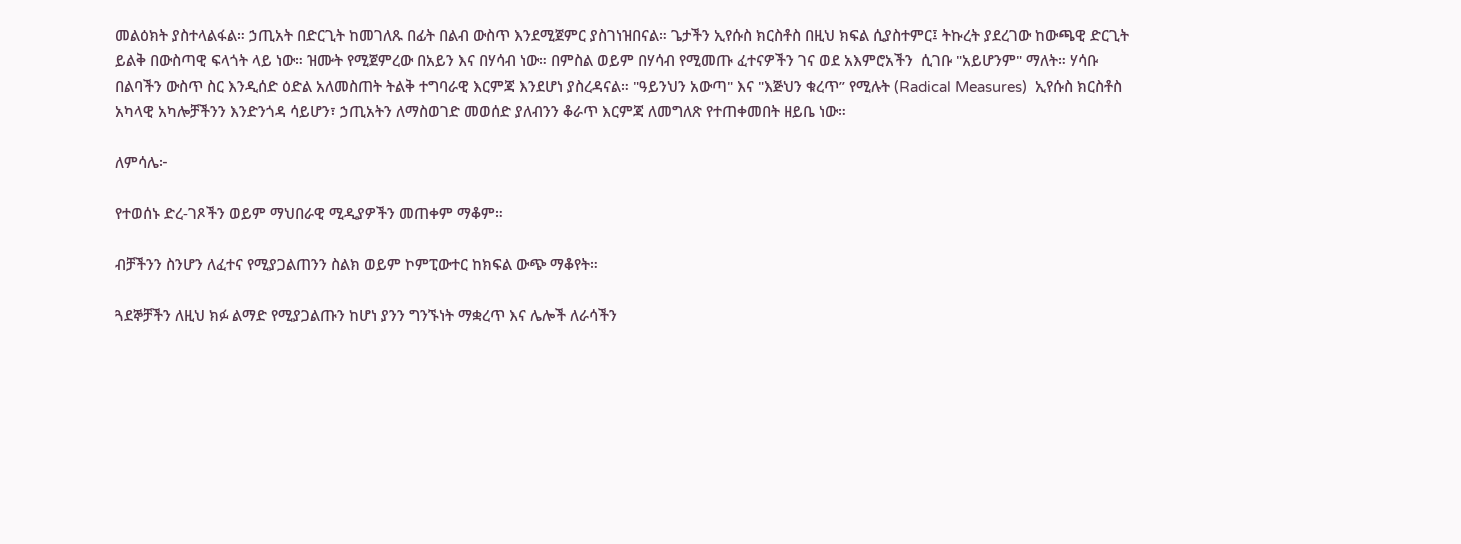መልዕክት ያስተላልፋል። ኃጢአት በድርጊት ከመገለጹ በፊት በልብ ውስጥ እንደሚጀምር ያስገነዝበናል። ጌታችን ኢየሱስ ክርስቶስ በዚህ ክፍል ሲያስተምር፤ ትኩረት ያደረገው ከውጫዊ ድርጊት ይልቅ በውስጣዊ ፍላጎት ላይ ነው። ዝሙት የሚጀምረው በአይን እና በሃሳብ ነው። በምስል ወይም በሃሳብ የሚመጡ ፈተናዎችን ገና ወደ አእምሮአችን  ሲገቡ "አይሆንም" ማለት። ሃሳቡ በልባችን ውስጥ ስር እንዲሰድ ዕድል አለመስጠት ትልቅ ተግባራዊ እርምጃ እንደሆነ ያስረዳናል። "ዓይንህን አውጣ" እና "እጅህን ቁረጥ” የሚሉት (Radical Measures)  ኢየሱስ ክርስቶስ አካላዊ አካሎቻችንን እንድንጎዳ ሳይሆን፣ ኃጢአትን ለማስወገድ መወሰድ ያለብንን ቆራጥ እርምጃ ለመግለጽ የተጠቀመበት ዘይቤ ነው።

ለምሳሌ፦

የተወሰኑ ድረ-ገጾችን ወይም ማህበራዊ ሚዲያዎችን መጠቀም ማቆም።

ብቻችንን ስንሆን ለፈተና የሚያጋልጠንን ስልክ ወይም ኮምፒውተር ከክፍል ውጭ ማቆየት።

ጓደኞቻችን ለዚህ ክፉ ልማድ የሚያጋልጡን ከሆነ ያንን ግንኙነት ማቋረጥ እና ሌሎች ለራሳችን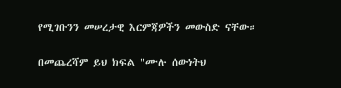የሚገቡንን መሠረታዊ እርምጃዎችን መውስድ ናቸው።

በመጨረሻም ይህ ክፍል "ሙሉ ሰውነትህ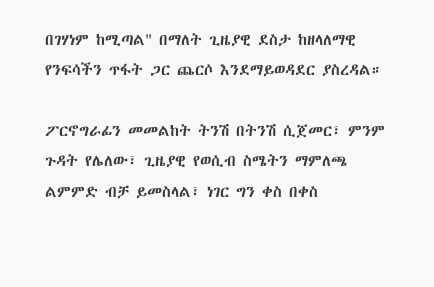በገሃነም ከሚጣል" በማለት ጊዜያዊ ደስታ ከዘላለማዊ የንፍሳችን ጥፋት ጋር ጨርሶ እንደማይወዳደር ያስረዳል።

ፖርኖግራፊን መመልከት ትንሽ በትንሽ ሲጀመር፣ ምንም ጉዳት የሌለው፣ ጊዜያዊ የወሲብ ስሜትን ማምለጫ  ልምምድ ብቻ ይመስላል፣ ነገር ግን ቀስ በቀስ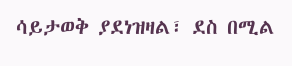ሳይታወቅ ያደነዝዛል፣ ደስ በሚል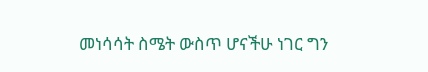መነሳሳት ስሜት ውስጥ ሆናችሁ ነገር ግን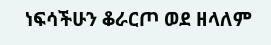ነፍሳችሁን ቆራርጦ ወደ ዘላለም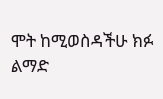ሞት ከሚወስዳችሁ ክፉ ልማድ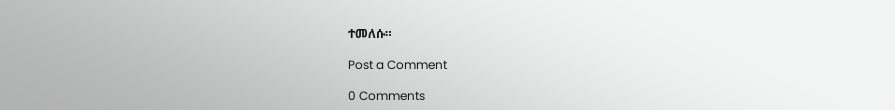ተመለሱ።

Post a Comment

0 Comments